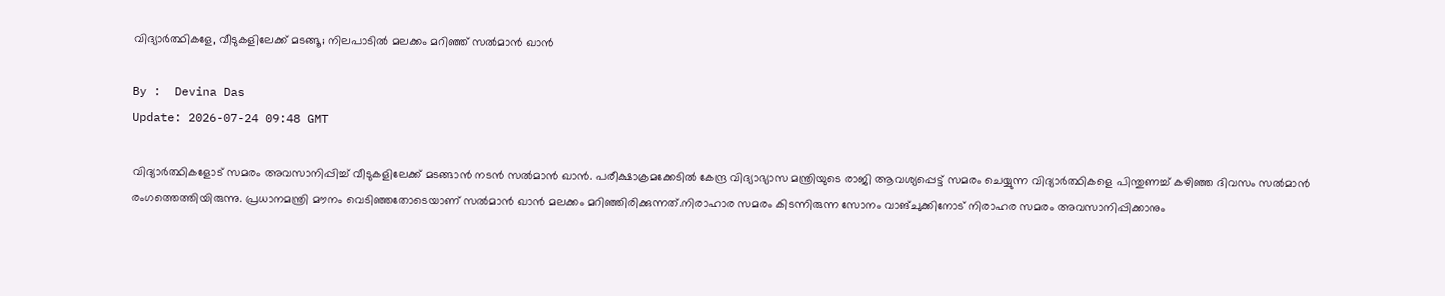വിദ്യാര്‍ത്ഥികളേ, വീടുകളിലേക്ക് മടങ്ങൂ; നിലപാടിൽ മലക്കം മറിഞ്ഞ് സല്‍മാന്‍ ഖാന്‍

By :  Devina Das
Update: 2026-07-24 09:48 GMT

വിദ്യാര്‍ത്ഥികളോട് സമരം അവസാനിപ്പിച്ച് വീടുകളിലേക്ക് മടങ്ങാന്‍ നടന്‍ സല്‍മാന്‍ ഖാന്‍. പരീക്ഷാക്രമക്കേടില്‍ കേന്ദ്ര വിദ്യാഭ്യാസ മന്ത്രിയുടെ രാജി ആവശ്യപ്പെട്ട് സമരം ചെയ്യുന്ന വിദ്യാര്‍ത്ഥികളെ പിന്തുണച്ച് കഴിഞ്ഞ ദിവസം സല്‍മാന്‍ രംഗത്തെത്തിയിരുന്നു. പ്രധാനമന്ത്രി മൗനം വെടിഞ്ഞതോടെയാണ് സല്‍മാന്‍ ഖാന്‍ മലക്കം മറിഞ്ഞിരിക്കുന്നത്.നിരാഹാര സമരം കിടന്നിരുന്ന സോനം വാങ്ചുക്കിനോട് നിരാഹര സമരം അവസാനിപ്പിക്കാനും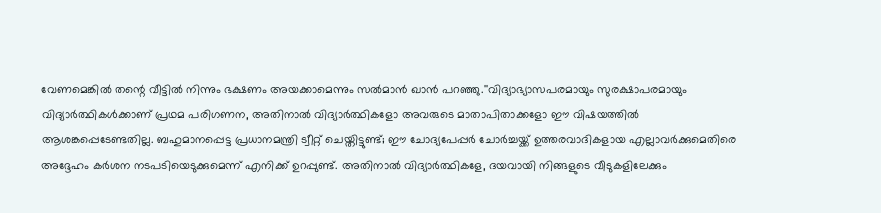വേണമെങ്കില്‍ തന്റെ വീട്ടില്‍ നിന്നും ഭക്ഷണം അയക്കാമെന്നും സല്‍മാന്‍ ഖാന്‍ പറഞ്ഞു.''വിദ്യാഭ്യാസപരമായും സുരക്ഷാപരമായും വിദ്യാര്‍ത്ഥികള്‍ക്കാണ് പ്രഥമ പരിഗണന, അതിനാല്‍ വിദ്യാര്‍ത്ഥികളോ അവരുടെ മാതാപിതാക്കളോ ഈ വിഷയത്തില്‍ ആശങ്കപ്പെടേണ്ടതില്ല. ബഹുമാനപ്പെട്ട പ്രധാനമന്ത്രി ട്വീറ്റ് ചെയ്തിട്ടുണ്ട്; ഈ ചോദ്യപേപ്പര്‍ ചോര്‍ച്ചയ്ക്ക് ഉത്തരവാദികളായ എല്ലാവര്‍ക്കുമെതിരെ അദ്ദേഹം കര്‍ശന നടപടിയെടുക്കുമെന്ന് എനിക്ക് ഉറപ്പുണ്ട്. അതിനാല്‍ വിദ്യാര്‍ത്ഥികളേ, ദയവായി നിങ്ങളുടെ വീടുകളിലേക്കും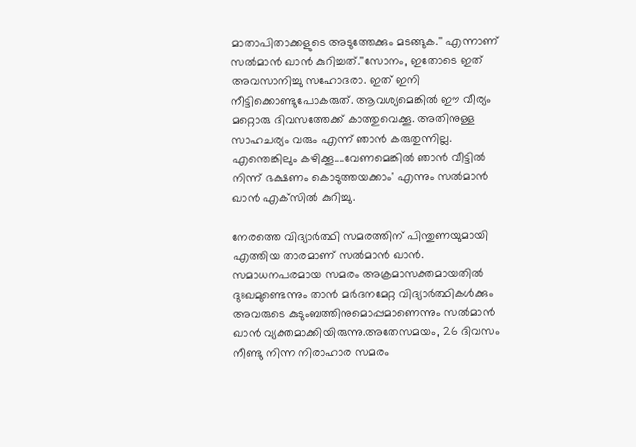മാതാപിതാക്കളുടെ അടുത്തേക്കും മടങ്ങുക.'' എന്നാണ് സല്‍മാന്‍ ഖാന്‍ കുറിച്ചത്.''സോനം, ഇതോടെ ഇത് അവസാനിച്ചു സഹോദരാ. ഇത് ഇനി നീട്ടിക്കൊണ്ടുപോകരുത്. ആവശ്യമെങ്കില്‍ ഈ വീര്യം മറ്റൊരു ദിവസത്തേക്ക് കാത്തുവെക്കൂ. അതിനുള്ള സാഹചര്യം വരും എന്ന് ഞാന്‍ കരുതുന്നില്ല. എന്തെങ്കിലും കഴിക്കൂ....വേണമെങ്കില്‍ ഞാന്‍ വീട്ടില്‍ നിന്ന് ഭക്ഷണം കൊടുത്തയക്കാം' എന്നും സല്‍മാന്‍ ഖാന്‍ എക്‌സില്‍ കുറിച്ചു.

നേരത്തെ വിദ്യാര്‍ത്ഥി സമരത്തിന് പിന്തുണയുമായി എത്തിയ താരമാണ് സല്‍മാന്‍ ഖാന്‍. സമാധനപരമായ സമരം അക്രമാസക്തമായതില്‍ ദുഃഖമുണ്ടെന്നും താന്‍ മര്‍ദനമേറ്റ വിദ്യാര്‍ത്ഥികള്‍ക്കും അവരുടെ കുടുംബത്തിനുമൊപ്പമാണെന്നും സല്‍മാന്‍ ഖാന്‍ വ്യക്തമാക്കിയിരുന്നു.അതേസമയം, 26 ദിവസം നീണ്ടു നിന്ന നിരാഹാര സമരം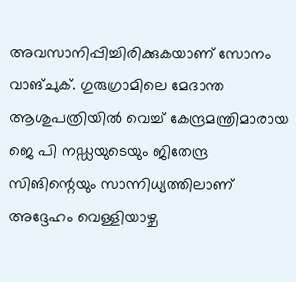അവസാനിപ്പിച്ചിരിക്കുകയാണ് സോനം വാങ്ചുക്. ഗുരുഗ്രാമിലെ മേദാന്ത ആശുപത്രിയില്‍ വെച്ച് കേന്ദ്രമന്ത്രിമാരായ ജെ പി നഡ്ഡയുടെയും ജിതേന്ദ്ര സിങിന്റെയും സാന്നിധ്യത്തിലാണ് അദ്ദേഹം വെള്ളിയാഴ്ച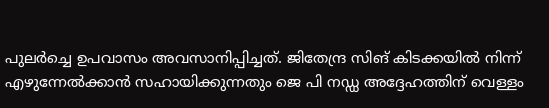പുലര്‍ച്ചെ ഉപവാസം അവസാനിപ്പിച്ചത്. ജിതേന്ദ്ര സിങ് കിടക്കയില്‍ നിന്ന് എഴുന്നേല്‍ക്കാന്‍ സഹായിക്കുന്നതും ജെ പി നഡ്ഡ അദ്ദേഹത്തിന് വെള്ളം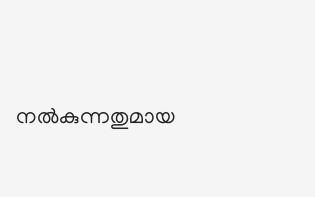നല്‍കുന്നതുമായ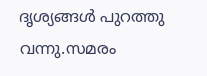ദൃശ്യങ്ങള്‍ പുറത്തു വന്നു.സമരം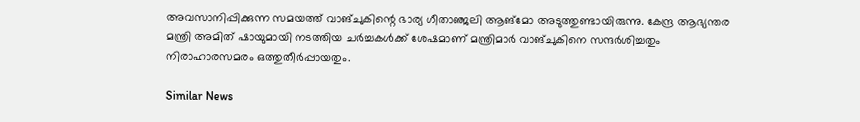അവസാനിപ്പിക്കുന്ന സമയത്ത് വാങ്ചുകിന്റെ ഭാര്യ ഗീതാഞ്ജലി ആങ്‌മോ അടുത്തുണ്ടായിരുന്നു. കേന്ദ്ര ആഭ്യന്തര മന്ത്രി അമിത് ഷായുമായി നടത്തിയ ചര്‍ച്ചകള്‍ക്ക് ശേഷമാണ് മന്ത്രിമാര്‍ വാങ്ചുകിനെ സന്ദര്‍ശിച്ചതും നിരാഹാരസമരം ഒത്തുതീര്‍പ്പായതും.

Similar News